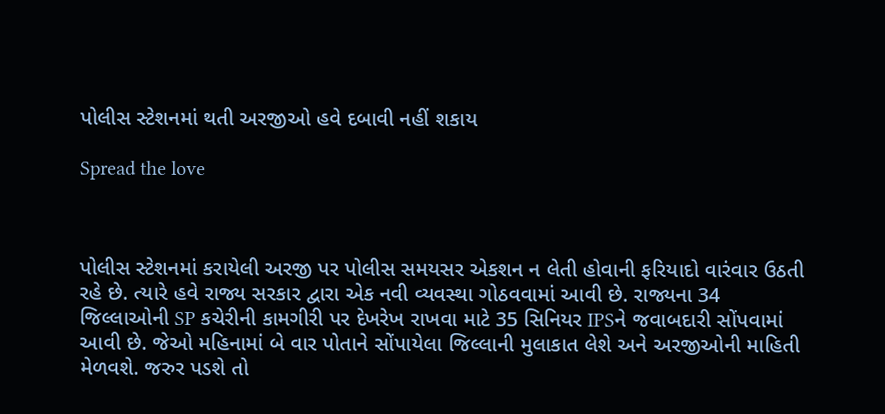પોલીસ સ્ટેશનમાં થતી અરજીઓ હવે દબાવી નહીં શકાય

Spread the love



પોલીસ સ્ટેશનમાં કરાયેલી અરજી પર પોલીસ સમયસર એકશન ન લેતી હોવાની ફરિયાદો વારંવાર ઉઠતી રહે છે. ત્યારે હવે રાજ્ય સરકાર દ્વારા એક નવી વ્યવસ્થા ગોઠવવામાં આવી છે. રાજ્યના 34 જિલ્લાઓની SP કચેરીની કામગીરી પર દેખરેખ રાખવા માટે 35 સિનિયર IPSને જવાબદારી સોંપવામાં આવી છે. જેઓ મહિનામાં બે વાર પોતાને સોંપાયેલા જિલ્લાની મુલાકાત લેશે અને અરજીઓની માહિતી મેળવશે. જરુર પડશે તો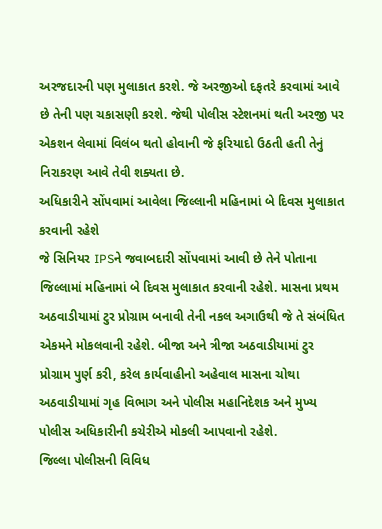અરજદારની પણ મુલાકાત કરશે. જે અરજીઓ દફતરે કરવામાં આવે છે તેની પણ ચકાસણી કરશે. જેથી પોલીસ સ્ટેશનમાં થતી અરજી પર એકશન લેવામાં વિલંબ થતો હોવાની જે ફરિયાદો ઉઠતી હતી તેનું નિરાકરણ આવે તેવી શક્યતા છે.
અધિકારીને સોંપવામાં આવેલા જિલ્લાની મહિનામાં બે દિવસ મુલાકાત કરવાની રહેશે
જે સિનિયર IPSને જવાબદારી સોંપવામાં આવી છે તેને પોતાના જિલ્લામાં મહિનામાં બે દિવસ મુલાકાત કરવાની રહેશે. માસના પ્રથમ અઠવાડીયામાં ટુર પ્રોગ્રામ બનાવી તેની નકલ અગાઉથી જે તે સંબંધિત એકમને મોકલવાની રહેશે. બીજા અને ત્રીજા અઠવાડીયામાં ટુર પ્રોગ્રામ પુર્ણ કરી, કરેલ કાર્યવાહીનો અહેવાલ માસના ચોથા અઠવાડીયામાં ગૃહ વિભાગ અને પોલીસ મહાનિદેશક અને મુખ્ય પોલીસ અધિકારીની કચેરીએ મોકલી આપવાનો રહેશે.
જિલ્લા પોલીસની વિવિધ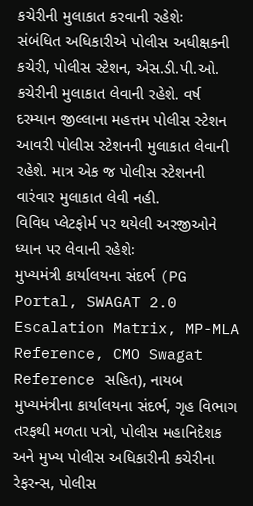કચેરીની મુલાકાત કરવાની રહેશેઃ
સંબંધિત અધિકારીએ પોલીસ અધીક્ષકની કચેરી, પોલીસ સ્ટેશન, એસ.ડી.પી.ઓ. કચેરીની મુલાકાત લેવાની રહેશે. વર્ષ દરમ્યાન જીલ્લાના મહત્તમ પોલીસ સ્ટેશન આવરી પોલીસ સ્ટેશનની મુલાકાત લેવાની રહેશે. માત્ર એક જ પોલીસ સ્ટેશનની વારંવાર મુલાકાત લેવી નહી.
વિવિધ પ્લેટફોર્મ પર થયેલી અરજીઓને ધ્યાન પર લેવાની રહેશેઃ
મુખ્યમંત્રી કાર્યાલયના સંદર્ભ (PG Portal, SWAGAT 2.0 Escalation Matrix, MP-MLA Reference, CMO Swagat Reference સહિત), નાયબ મુખ્યમંત્રીના કાર્યાલયના સંદર્ભ, ગૃહ વિભાગ તરફથી મળતા પત્રો, પોલીસ મહાનિદેશક અને મુખ્ય પોલીસ અધિકારીની કચેરીના રેફરન્સ, પોલીસ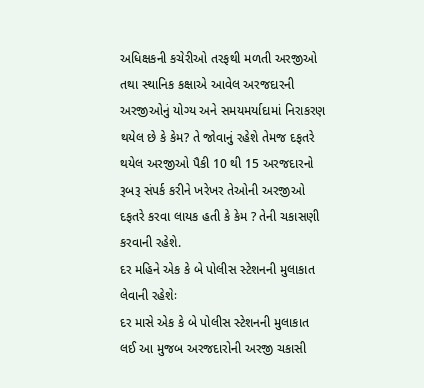અધિક્ષકની કચેરીઓ તરફથી મળતી અરજીઓ તથા સ્થાનિક કક્ષાએ આવેલ અરજદારની અરજીઓનું યોગ્ય અને સમયમર્યાદામાં નિરાકરણ થયેલ છે કે કેમ? તે જોવાનું રહેશે તેમજ દફતરે થયેલ અરજીઓ પૈકી 10 થી 15 અરજદારનો રૂબરૂ સંપર્ક કરીને ખરેખર તેઓની અરજીઓ દફતરે કરવા લાયક હતી કે કેમ ? તેની ચકાસણી કરવાની રહેશે.
દર મહિને એક કે બે પોલીસ સ્ટેશનની મુલાકાત લેવાની રહેશેઃ
દર માસે એક કે બે પોલીસ સ્ટેશનની મુલાકાત લઈ આ મુજબ અરજદારોની અરજી ચકાસી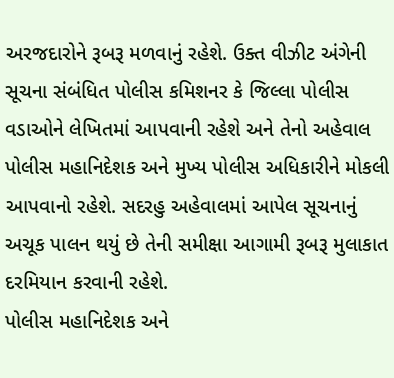અરજદારોને રૂબરૂ મળવાનું રહેશે. ઉક્ત વીઝીટ અંગેની સૂચના સંબંધિત પોલીસ કમિશનર કે જિલ્લા પોલીસ વડાઓને લેખિતમાં આપવાની રહેશે અને તેનો અહેવાલ પોલીસ મહાનિદેશક અને મુખ્ય પોલીસ અધિકારીને મોકલી આપવાનો રહેશે. સદરહુ અહેવાલમાં આપેલ સૂચનાનું અચૂક પાલન થયું છે તેની સમીક્ષા આગામી રૂબરૂ મુલાકાત દરમિયાન કરવાની રહેશે.
પોલીસ મહાનિદેશક અને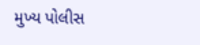મુખ્ય પોલીસ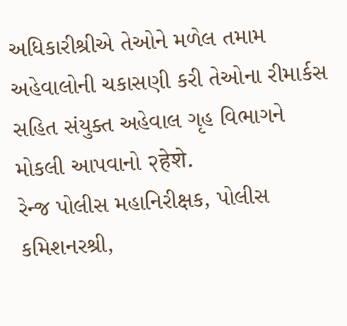અધિકારીશ્રીએ તેઓને મળેલ તમામ અહેવાલોની ચકાસણી કરી તેઓના રીમાર્કસ સહિત સંયુક્ત અહેવાલ ગૃહ વિભાગને મોકલી આપવાનો २हेशे.
રેન્જ પોલીસ મહાનિરીક્ષક, પોલીસ કમિશનરશ્રી,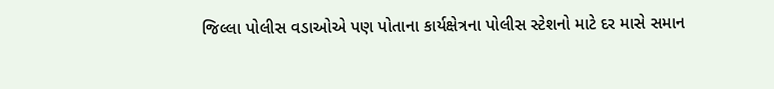જિલ્લા પોલીસ વડાઓએ પણ પોતાના કાર્યક્ષેત્રના પોલીસ સ્ટેશનો માટે દર માસે સમાન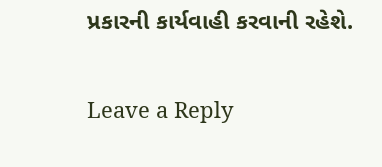પ્રકારની કાર્યવાહી કરવાની રહેશે.

Leave a Reply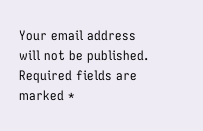Your email address will not be published. Required fields are marked *